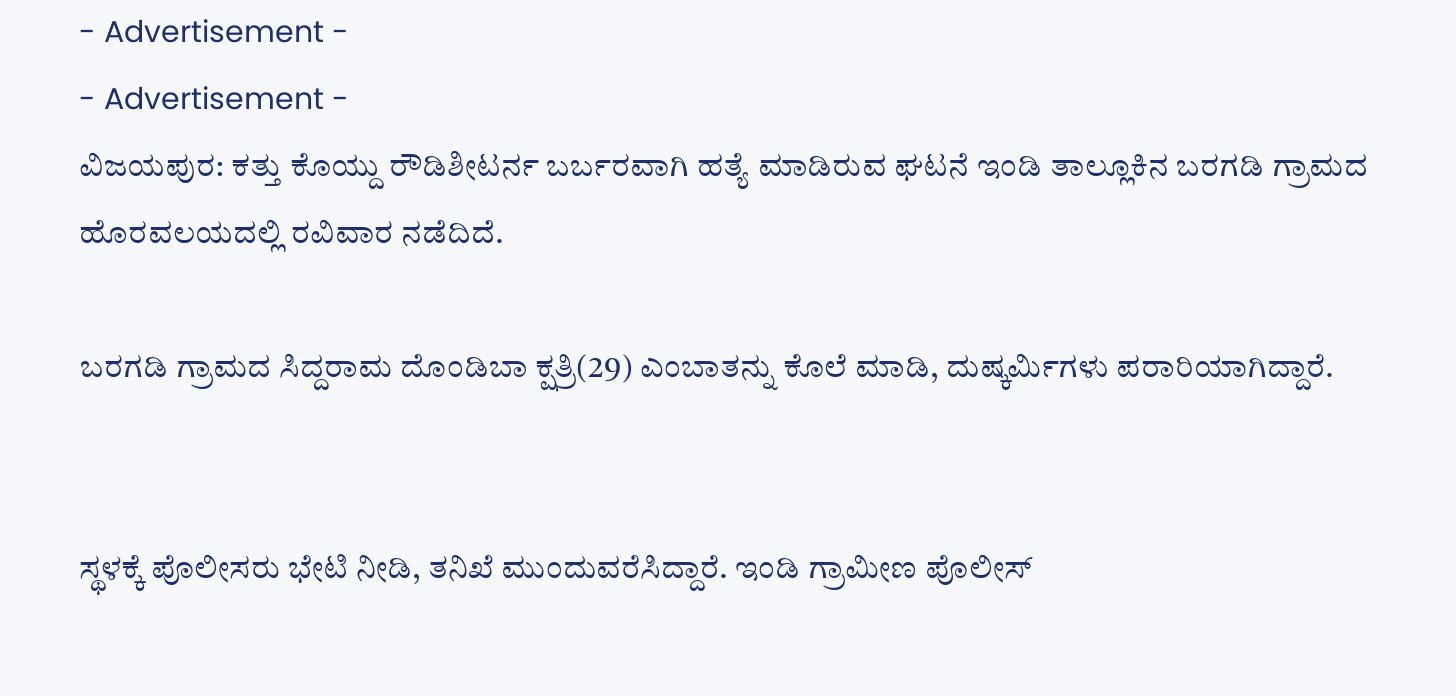- Advertisement -
- Advertisement -
ವಿಜಯಪುರ: ಕತ್ತು ಕೊಯ್ದು ರೌಡಿಶೀಟರ್ನ ಬರ್ಬರವಾಗಿ ಹತ್ಯೆ ಮಾಡಿರುವ ಘಟನೆ ಇಂಡಿ ತಾಲ್ಲೂಕಿನ ಬರಗಡಿ ಗ್ರಾಮದ ಹೊರವಲಯದಲ್ಲಿ ರವಿವಾರ ನಡೆದಿದೆ.

ಬರಗಡಿ ಗ್ರಾಮದ ಸಿದ್ದರಾಮ ದೊಂಡಿಬಾ ಕ್ಷತ್ರಿ(29) ಎಂಬಾತನ್ನು ಕೊಲೆ ಮಾಡಿ, ದುಷ್ಕರ್ಮಿಗಳು ಪರಾರಿಯಾಗಿದ್ದಾರೆ.


ಸ್ಥಳಕ್ಕೆ ಪೊಲೀಸರು ಭೇಟಿ ನೀಡಿ, ತನಿಖೆ ಮುಂದುವರೆಸಿದ್ದಾರೆ. ಇಂಡಿ ಗ್ರಾಮೀಣ ಪೊಲೀಸ್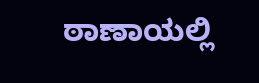ಠಾಣಾಯಲ್ಲಿ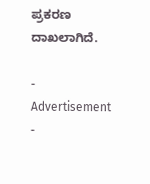ಪ್ರಕರಣ ದಾಖಲಾಗಿದೆ.

- Advertisement -